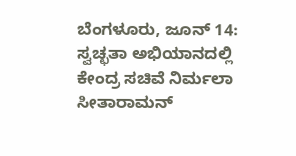ಬೆಂಗಳೂರು, ಜೂನ್ 14: ಸ್ವಚ್ಛತಾ ಅಭಿಯಾನದಲ್ಲಿ ಕೇಂದ್ರ ಸಚಿವೆ ನಿರ್ಮಲಾ ಸೀತಾರಾಮನ್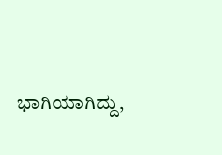ಭಾಗಿಯಾಗಿದ್ದು,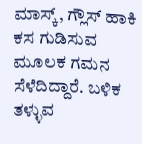ಮಾಸ್ಕ್, ಗ್ಲೌಸ್ ಹಾಕಿ ಕಸ ಗುಡಿಸುವ ಮೂಲಕ ಗಮನ ಸೆಳೆದಿದ್ದಾರೆ. ಬಳಿಕ ತಳ್ಳುವ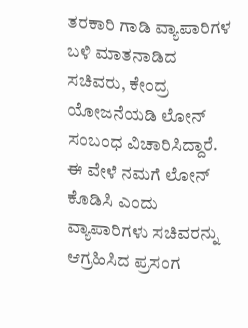ತರಕಾರಿ ಗಾಡಿ ವ್ಯಾಪಾರಿಗಳ ಬಳಿ ಮಾತನಾಡಿದ ಸಚಿವರು, ಕೇಂದ್ರ ಯೋಜನೆಯಡಿ ಲೋನ್ ಸಂಬಂಧ ವಿಚಾರಿಸಿದ್ದಾರೆ. ಈ ವೇಳೆ ನಮಗೆ ಲೋನ್ ಕೊಡಿಸಿ ಎಂದು ವ್ಯಾಪಾರಿಗಳು ಸಚಿವರನ್ನು ಆಗ್ರಹಿಸಿದ ಪ್ರಸಂಗ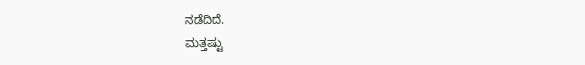ನಡೆದಿದೆ.
ಮತ್ತಷ್ಟು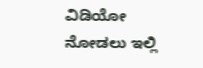ವಿಡಿಯೋ ನೋಡಲು ಇಲ್ಲಿ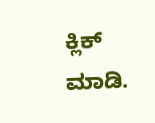ಕ್ಲಿಕ್ ಮಾಡಿ.